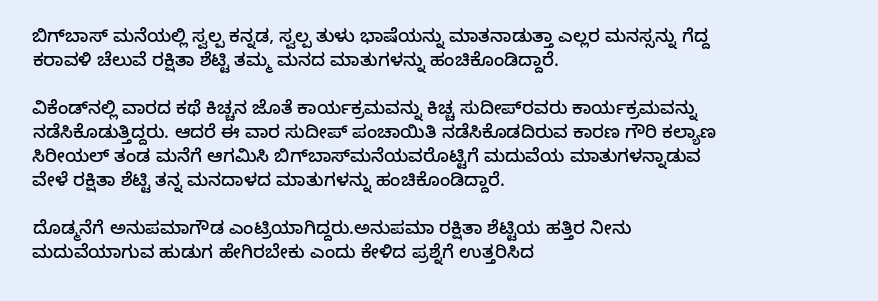ಬಿಗ್‌ಬಾಸ್‌ ಮನೆಯಲ್ಲಿ ಸ್ವಲ್ಪ ಕನ್ನಡ, ಸ್ವಲ್ಪ ತುಳು ಭಾಷೆಯನ್ನು ಮಾತನಾಡುತ್ತಾ ಎಲ್ಲರ ಮನಸ್ಸನ್ನು ಗೆದ್ದ ಕರಾವಳಿ ಚೆಲುವೆ ರಕ್ಷಿತಾ ಶೆಟ್ಟಿ ತಮ್ಮ ಮನದ ಮಾತುಗಳನ್ನು ಹಂಚಿಕೊಂಡಿದ್ದಾರೆ.

ವಿಕೆಂಡ್‌ನಲ್ಲಿ ವಾರದ ಕಥೆ ಕಿಚ್ಚನ ಜೊತೆ ಕಾರ್ಯಕ್ರಮವನ್ನು ಕಿಚ್ಚ ಸುದೀಪ್‌ರವರು ಕಾರ್ಯಕ್ರಮವನ್ನು ನಡೆಸಿಕೊಡುತ್ತಿದ್ದರು. ಆದರೆ ಈ ವಾರ ಸುದೀಪ್‌ ಪಂಚಾಯಿತಿ ನಡೆಸಿಕೊಡದಿರುವ ಕಾರಣ ಗೌರಿ ಕಲ್ಯಾಣ ಸಿರೀಯಲ್‌ ತಂಡ ಮನೆಗೆ ಆಗಮಿಸಿ ಬಿಗ್‌ಬಾಸ್‌ಮನೆಯವರೊಟ್ಟಿಗೆ ಮದುವೆಯ ಮಾತುಗಳನ್ನಾಡುವ ವೇಳೆ ರಕ್ಷಿತಾ ಶೆಟ್ಟಿ ತನ್ನ ಮನದಾಳದ ಮಾತುಗಳನ್ನು ಹಂಚಿಕೊಂಡಿದ್ದಾರೆ.

ದೊಡ್ಮನೆಗೆ ಅನುಪಮಾಗೌಡ ಎಂಟ್ರಿಯಾಗಿದ್ದರು.ಅನುಪಮಾ ರಕ್ಷಿತಾ ಶೆಟ್ಟಿಯ ಹತ್ತಿರ ನೀನು ಮದುವೆಯಾಗುವ ಹುಡುಗ ಹೇಗಿರಬೇಕು ಎಂದು ಕೇಳಿದ ಪ್ರಶ್ನೆಗೆ ಉತ್ತರಿಸಿದ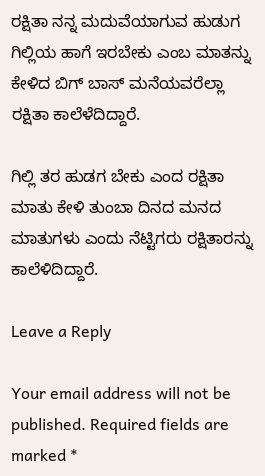ರಕ್ಷಿತಾ ನನ್ನ ಮದುವೆಯಾಗುವ ಹುಡುಗ ಗಿಲ್ಲಿಯ ಹಾಗೆ ಇರಬೇಕು ಎಂಬ ಮಾತನ್ನು ಕೇಳಿದ ಬಿಗ್‌ ಬಾಸ್‌ ಮನೆಯವರೆಲ್ಲಾ ರಕ್ಷಿತಾ ಕಾಲೆಳೆದಿದ್ದಾರೆ.

ಗಿಲ್ಲಿ ತರ ಹುಡಗ ಬೇಕು ಎಂದ ರಕ್ಷಿತಾ ಮಾತು ಕೇಳಿ ತುಂಬಾ ದಿನದ ಮನದ ಮಾತುಗಳು ಎಂದು ನೆಟ್ಟಿಗರು ರಕ್ಷಿತಾರನ್ನು ಕಾಲೆಳಿದಿದ್ದಾರೆ.

Leave a Reply

Your email address will not be published. Required fields are marked *